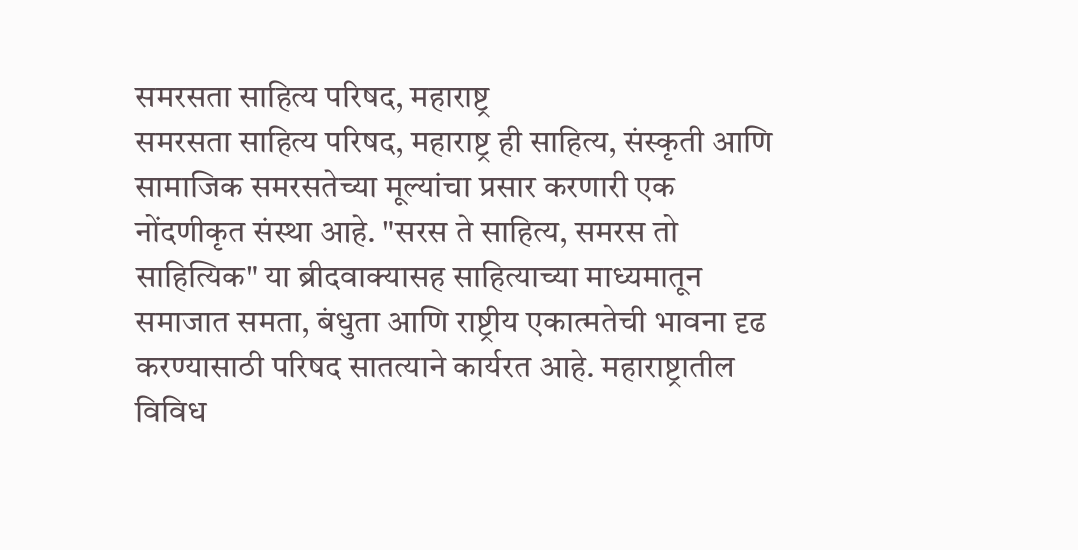समरसता साहित्य परिषद, महाराष्ट्र
समरसता साहित्य परिषद, महाराष्ट्र ही साहित्य, संस्कृती आणि सामाजिक समरसतेच्या मूल्यांचा प्रसार करणारी एक नोंदणीकृत संस्था आहे. "सरस ते साहित्य, समरस तो साहित्यिक" या ब्रीदवाक्यासह साहित्याच्या माध्यमातून समाजात समता, बंधुता आणि राष्ट्रीय एकात्मतेची भावना दृढ करण्यासाठी परिषद सातत्याने कार्यरत आहे. महाराष्ट्रातील विविध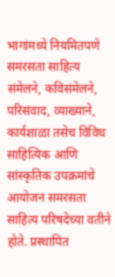भागांमध्ये नियमितपणे समरसता साहित्य संमेलने, कविसंमेलने, परिसंवाद, व्याख्याने, कार्यशाळा तसेच विविध साहित्यिक आणि सांस्कृतिक उपक्रमांचे आयोजन समरसता साहित्य परिषदेच्या वतीने होते. प्रस्थापित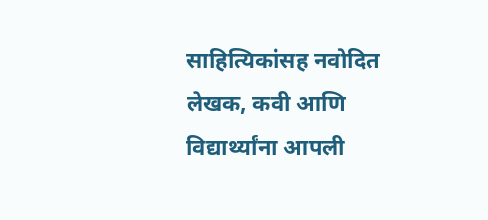साहित्यिकांसह नवोदित लेखक, कवी आणि विद्यार्थ्यांना आपली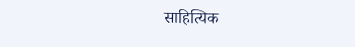साहित्यिक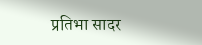प्रतिभा सादर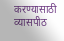करण्यासाठी व्यासपीठ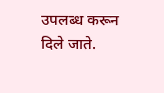उपलब्ध करून दिले जाते.